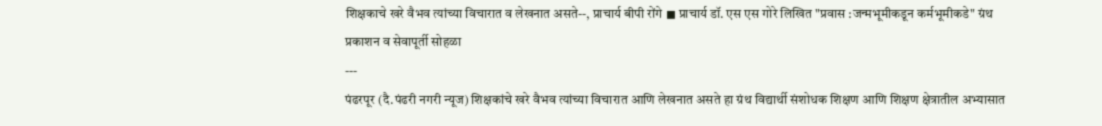शिक्षकाचे खरे वैभव त्यांच्या विचारात व लेखनात असते--, प्राचार्य बीपी रोंगे ◼ प्राचार्य डॉ. एस एस गोरे लिखित "प्रवास :जन्मभूमीकडून कर्मभूमीकडे" ग्रंथ प्रकाशन व सेवापूर्ती सोहळा
---
पंढरपूर (दै.पंढरी नगरी न्यूज) शिक्षकांचे खरे वैभव त्यांच्या विचारात आणि लेखनात असते हा ग्रंथ विद्यार्थी संशोधक शिक्षण आणि शिक्षण क्षेत्रातील अभ्यासात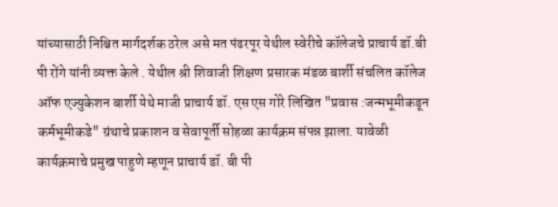यांच्यासाठी निश्चित मार्गदर्शक ठरेल असे मत पंढरपूर येथील स्वेरीचे कॉलेजचे प्राचार्य डॉ.बी पी रोंगे यांनी व्यक्त केले . येथील श्री शिवाजी शिक्षण प्रसारक मंडळ बार्शी संचलित कॉलेज ऑफ एज्युकेशन बार्शी येथे माजी प्राचार्य डॉ. एस एस गोरे लिखित "प्रवास :जन्मभूमीकडून कर्मभूमीकडे" ग्रंथाचे प्रकाशन व सेवापूर्ती सोहळा कार्यक्रम संपन्न झाला. यावेळी कार्यक्रमाचे प्रमुख पाहुणे म्हणून प्राचार्य डॉ. बी पी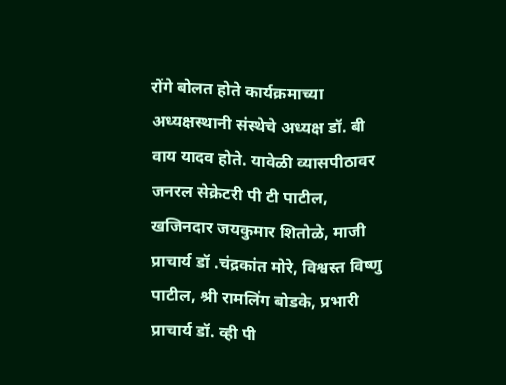रोंगे बोलत होते कार्यक्रमाच्या अध्यक्षस्थानी संस्थेचे अध्यक्ष डॉ. बी वाय यादव होते. यावेळी व्यासपीठावर जनरल सेक्रेटरी पी टी पाटील, खजिनदार जयकुमार शितोळे, माजी प्राचार्य डॉ .चंद्रकांत मोरे, विश्वस्त विष्णु पाटील, श्री रामलिंग बोडके, प्रभारी प्राचार्य डॉ. व्ही पी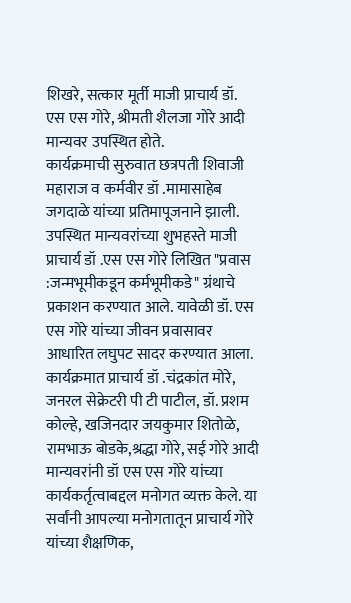शिखरे, सत्कार मूर्ती माजी प्राचार्य डॉ. एस एस गोरे, श्रीमती शैलजा गोरे आदी मान्यवर उपस्थित होते.
कार्यक्रमाची सुरुवात छत्रपती शिवाजी महाराज व कर्मवीर डॉ .मामासाहेब जगदाळे यांच्या प्रतिमापूजनाने झाली. उपस्थित मान्यवरांच्या शुभहस्ते माजी प्राचार्य डॉ .एस एस गोरे लिखित "प्रवास :जन्मभूमीकडून कर्मभूमीकडे" ग्रंथाचे प्रकाशन करण्यात आले. यावेळी डॉ. एस एस गोरे यांच्या जीवन प्रवासावर आधारित लघुपट सादर करण्यात आला. कार्यक्रमात प्राचार्य डॉ .चंद्रकांत मोरे, जनरल सेक्रेटरी पी टी पाटील, डॉ. प्रशम कोल्हे, खजिनदार जयकुमार शितोळे, रामभाऊ बोडके,श्रद्धा गोरे, सई गोरे आदी मान्यवरांनी डॉ एस एस गोरे यांच्या कार्यकर्तृत्वाबद्दल मनोगत व्यक्त केले. या सर्वांनी आपल्या मनोगतातून प्राचार्य गोरे यांच्या शैक्षणिक,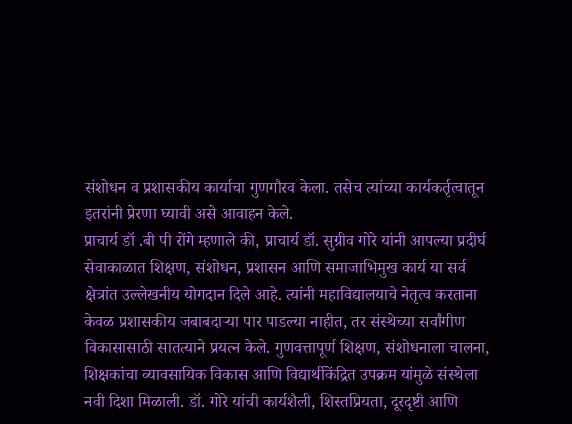संशोधन व प्रशासकीय कार्याचा गुणगौरव केला. तसेच त्यांच्या कार्यकर्तृत्वातून इतरांनी प्रेरणा घ्यावी असे आवाहन केले.
प्राचार्य डॉ .बी पी रोंगे म्हणाले की, प्राचार्य डॉ. सुग्रीव गोरे यांनी आपल्या प्रदीर्घ सेवाकाळात शिक्षण, संशोधन, प्रशासन आणि समाजाभिमुख कार्य या सर्व क्षेत्रांत उल्लेखनीय योगदान दिले आहे. त्यांनी महाविद्यालयाचे नेतृत्व करताना केवळ प्रशासकीय जबाबदाऱ्या पार पाडल्या नाहीत, तर संस्थेच्या सर्वांगीण विकासासाठी सातत्याने प्रयत्न केले. गुणवत्तापूर्ण शिक्षण, संशोधनाला चालना, शिक्षकांचा व्यावसायिक विकास आणि विद्यार्थीकेंद्रित उपक्रम यांमुळे संस्थेला नवी दिशा मिळाली. डॉ. गोरे यांची कार्यशैली, शिस्तप्रियता, दूरदृष्टी आणि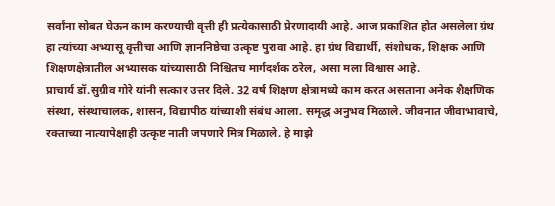सर्वांना सोबत घेऊन काम करण्याची वृत्ती ही प्रत्येकासाठी प्रेरणादायी आहे. आज प्रकाशित होत असलेला ग्रंथ हा त्यांच्या अभ्यासू वृत्तीचा आणि ज्ञाननिष्ठेचा उत्कृष्ट पुरावा आहे. हा ग्रंथ विद्यार्थी, संशोधक, शिक्षक आणि शिक्षणक्षेत्रातील अभ्यासक यांच्यासाठी निश्चितच मार्गदर्शक ठरेल, असा मला विश्वास आहे.
प्राचार्य डॉ.सुग्रीव गोरे यांनी सत्कार उत्तर दिले. 32 वर्ष शिक्षण क्षेत्रामध्ये काम करत असताना अनेक शैक्षणिक संस्था, संस्थाचालक, शासन, विद्यापीठ यांच्याशी संबंध आला. समृद्ध अनुभव मिळाले. जीवनात जीवाभावाचे, रक्ताच्या नात्यापेक्षाही उत्कृष्ट नाती जपणारे मित्र मिळाले. हे माझे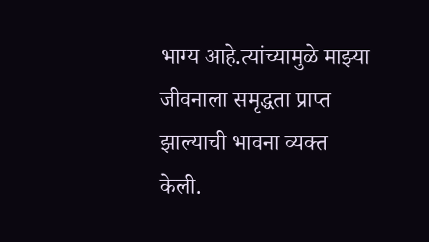भाग्य आहे.त्यांच्यामुळे माझ्या जीवनाला समृद्धता प्राप्त झाल्याची भावना व्यक्त केली.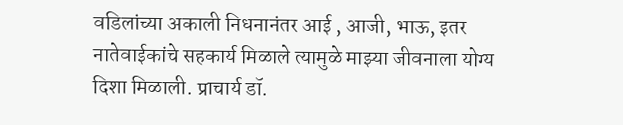वडिलांच्या अकाली निधनानंतर आई , आजी, भाऊ, इतर नातेवाईकांचे सहकार्य मिळाले त्यामुळे माझ्या जीवनाला योग्य दिशा मिळाली. प्राचार्य डॉ.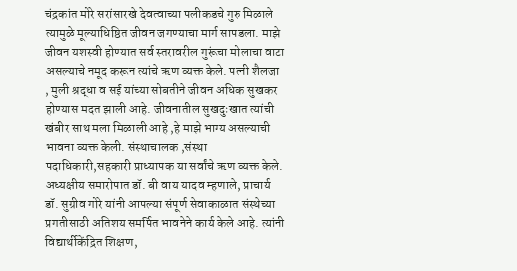चंद्रकांत मोरे सरांसारखे देवत्वाच्या पलीकडचे गुरु मिळाले त्यामुळे मूल्याधिष्ठित जीवन जगण्याचा मार्ग सापडला. माझे जीवन यशस्वी होण्यात सर्व स्तरावरील गुरूंचा मोलाचा वाटा असल्याचे नमूद करून त्यांचे ऋण व्यक्त केले. पत्नी शैलजा , मुली श्रद्धा व सई यांच्या सोबतीने जीवन अधिक सुखकर होण्यास मदत झाली आहे. जीवनातील सुखदुःखात त्यांची खंबीर साथ मला मिळाली आहे ,हे माझे भाग्य असल्याची भावना व्यक्त केली. संस्थाचालक ,संस्था पदाधिकारी,सहकारी प्राध्यापक या सर्वांचे ऋण व्यक्त केले.
अध्यक्षीय समारोपात डॉ. बी वाय यादव म्हणाले, प्राचार्य डॉ. सुग्रीव गोरे यांनी आपल्या संपूर्ण सेवाकाळात संस्थेच्या प्रगतीसाठी अतिशय समर्पित भावनेने कार्य केले आहे. त्यांनी विद्यार्थीकेंद्रित शिक्षण,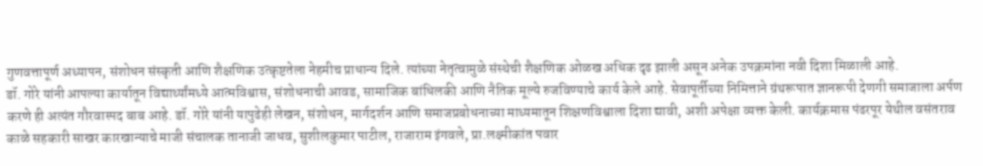गुणवत्तापूर्ण अध्यापन, संशोधन संस्कृती आणि शैक्षणिक उत्कृष्टतेला नेहमीच प्राधान्य दिले. त्यांच्या नेतृत्वामुळे संस्थेची शैक्षणिक ओळख अधिक दृढ झाली असून अनेक उपक्रमांना नवी दिशा मिळाली आहे.
डॉ. गोरे यांनी आपल्या कार्यातून विद्यार्थ्यांमध्ये आत्मविश्वास, संशोधनाची आवड, सामाजिक बांधिलकी आणि नैतिक मूल्ये रुजविण्याचे कार्य केले आहे. सेवापूर्तीच्या निमित्ताने ग्रंथरूपात ज्ञानरूपी देणगी समाजाला अर्पण करणे ही अत्यंत गौरवास्पद बाब आहे. डॉ. गोरे यांनी यापुढेही लेखन, संशोधन, मार्गदर्शन आणि समाजप्रबोधनाच्या माध्यमातून शिक्षणविश्वाला दिशा द्यावी, अशी अपेक्षा व्यक्त केली. कार्यक्रमास पंढरपूर येथील वसंतराव काळे सहकारी साखर कारखान्याचे माजी संचालक तानाजी जाधव, सुशीलकुमार पाटील, राजाराम इंगवले, प्रा.लक्ष्मीकांत पवार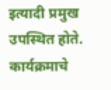इत्यादी प्रमुख उपस्थित होते.
कार्यक्रमाचे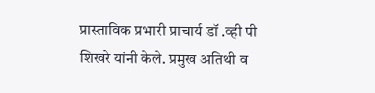प्रास्ताविक प्रभारी प्राचार्य डॉ .व्ही पी शिखरे यांनी केले. प्रमुख अतिथी व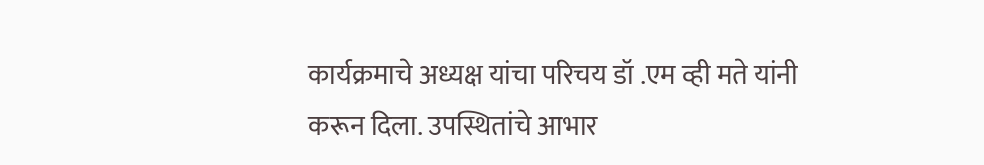कार्यक्रमाचे अध्यक्ष यांचा परिचय डॉ .एम व्ही मते यांनी करून दिला. उपस्थितांचे आभार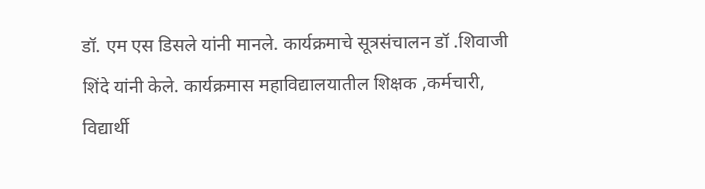डॉ. एम एस डिसले यांनी मानले. कार्यक्रमाचे सूत्रसंचालन डॉ .शिवाजी शिंदे यांनी केले. कार्यक्रमास महाविद्यालयातील शिक्षक ,कर्मचारी, विद्यार्थी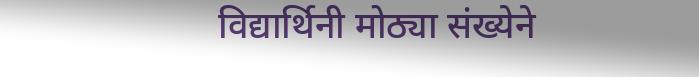विद्यार्थिनी मोठ्या संख्येने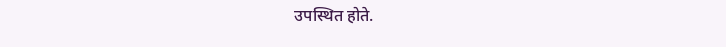उपस्थित होते.